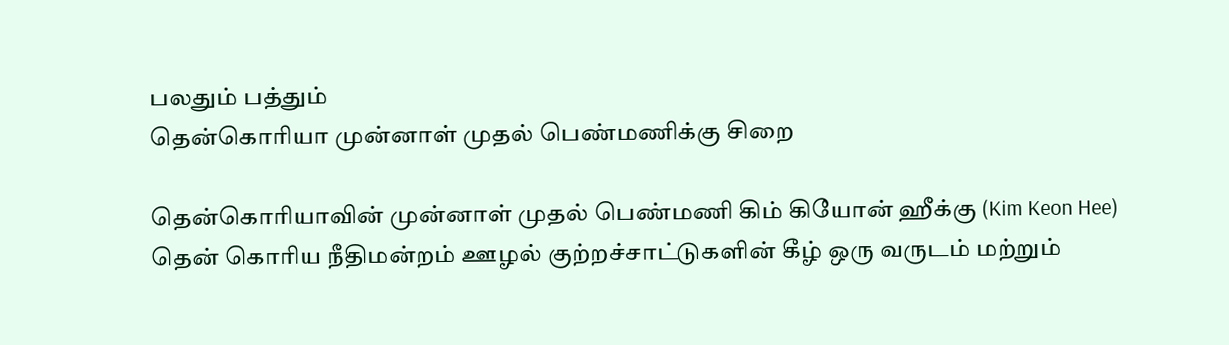பலதும் பத்தும்
தென்கொரியா முன்னாள் முதல் பெண்மணிக்கு சிறை

தென்கொரியாவின் முன்னாள் முதல் பெண்மணி கிம் கியோன் ஹீக்கு (Kim Keon Hee) தென் கொரிய நீதிமன்றம் ஊழல் குற்றச்சாட்டுகளின் கீழ் ஒரு வருடம் மற்றும்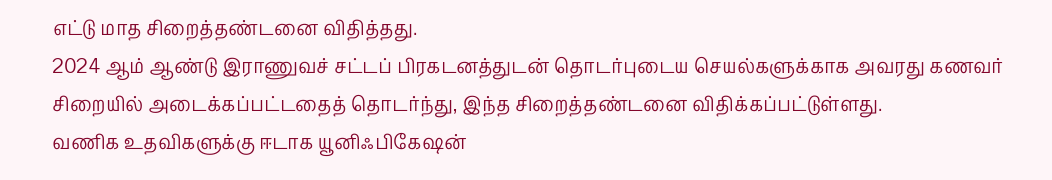எட்டு மாத சிறைத்தண்டனை விதித்தது.
2024 ஆம் ஆண்டு இராணுவச் சட்டப் பிரகடனத்துடன் தொடர்புடைய செயல்களுக்காக அவரது கணவர் சிறையில் அடைக்கப்பட்டதைத் தொடர்ந்து, இந்த சிறைத்தண்டனை விதிக்கப்பட்டுள்ளது.
வணிக உதவிகளுக்கு ஈடாக யூனிஃபிகேஷன்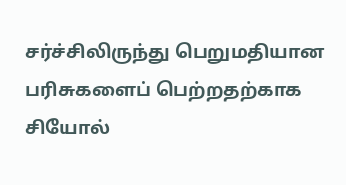சர்ச்சிலிருந்து பெறுமதியான பரிசுகளைப் பெற்றதற்காக சியோல்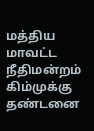மத்திய மாவட்ட நீதிமன்றம் கிம்முக்கு தண்டனை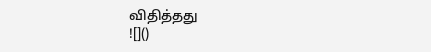விதித்தது
![]()